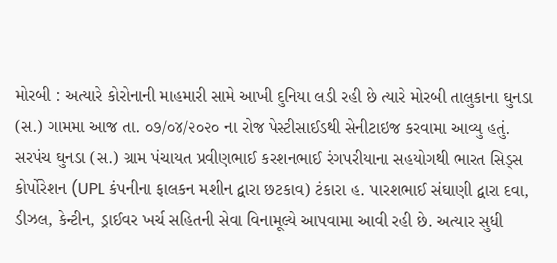મોરબી : અત્યારે કોરોનાની માહમારી સામે આખી દુનિયા લડી રહી છે ત્યારે મોરબી તાલુકાના ઘુનડા (સ.) ગામમા આજ તા. ૦૭/૦૪/૨૦૨૦ ના રોજ પેસ્ટીસાઈડથી સેનીટાઇજ કરવામા આવ્યુ હતું. સરપંચ ઘુનડા (સ.) ગ્રામ પંચાયત પ્રવીણભાઈ કરશનભાઈ રંગપરીયાના સહયોગથી ભારત સિડ્સ કોર્પોરેશન (UPL કંપનીના ફાલકન મશીન દ્વારા છટકાવ) ટંકારા હ. પારશભાઈ સંઘાણી દ્વારા દવા, ડીઝલ, કેન્ટીન, ડ્રાઈવર ખર્ચ સહિતની સેવા વિનામૂલ્યે આપવામા આવી રહી છે. અત્યાર સુધી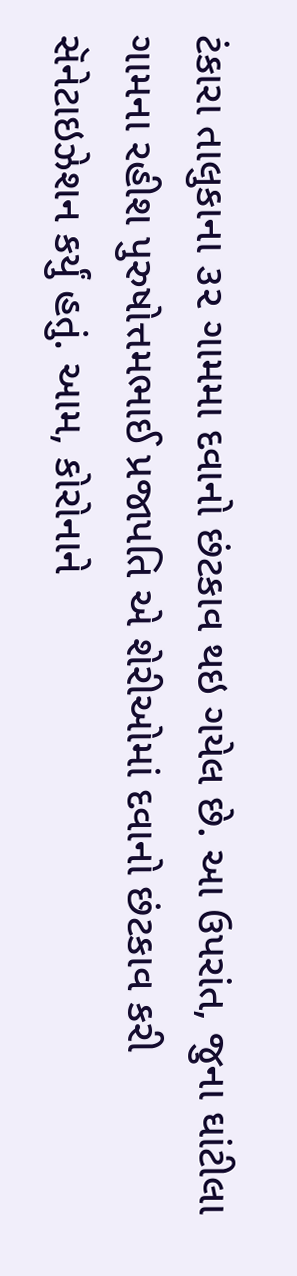ટંકારા તાલુકાના ૩૨ ગામમા દવાનો છંટકાવ થઇ ગયેલ છે. આ ઉપરાંત, જુના ઘાંટીલા ગામના રહીશ પુરુષોત્તમભાઈ પ્રજાપતિ એ શેરીઓમાં દવાનો છંટકાવ કરી સૅનેટાઇઝેશન કર્યું હતું. આમ, કોરોનાને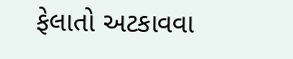ફેલાતો અટકાવવા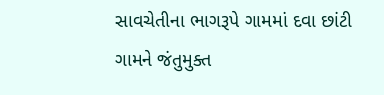સાવચેતીના ભાગરૂપે ગામમાં દવા છાંટી ગામને જંતુમુક્ત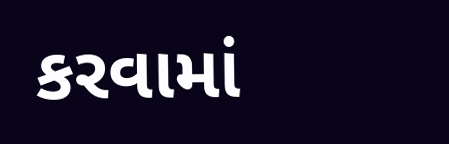કરવામાં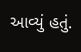આવ્યું હતું.